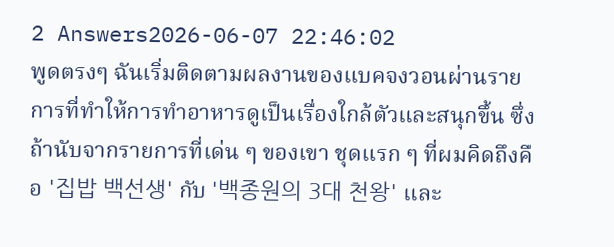2 Answers2026-06-07 22:46:02
พูดตรงๆ ฉันเริ่มติดตามผลงานของแบคจงวอนผ่านรายการที่ทำให้การทำอาหารดูเป็นเรื่องใกล้ตัวและสนุกขึ้น ซึ่งถ้านับจากรายการที่เด่น ๆ ของเขา ชุดแรก ๆ ที่ผมคิดถึงคือ '집밥 백선생' กับ '백종원의 3대 천왕' และ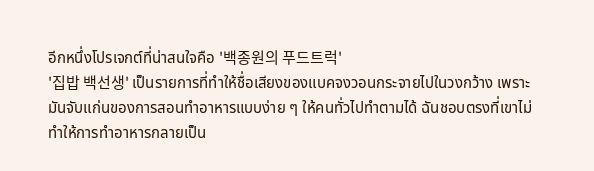อีกหนึ่งโปรเจกต์ที่น่าสนใจคือ '백종원의 푸드트럭'
'집밥 백선생' เป็นรายการที่ทำให้ชื่อเสียงของแบคจงวอนกระจายไปในวงกว้าง เพราะมันจับแก่นของการสอนทำอาหารแบบง่าย ๆ ให้คนทั่วไปทำตามได้ ฉันชอบตรงที่เขาไม่ทำให้การทำอาหารกลายเป็น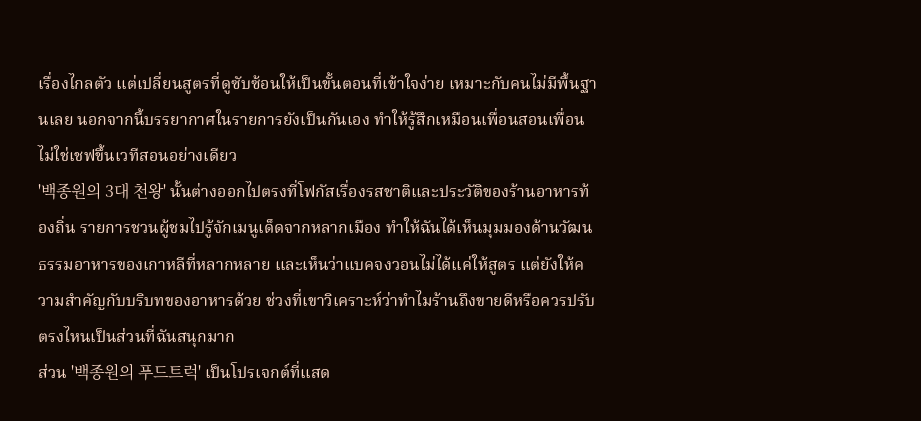เรื่องไกลตัว แต่เปลี่ยนสูตรที่ดูซับซ้อนให้เป็นขั้นตอนที่เข้าใจง่าย เหมาะกับคนไม่มีพื้นฐานเลย นอกจากนี้บรรยากาศในรายการยังเป็นกันเอง ทำให้รู้สึกเหมือนเพื่อนสอนเพื่อน ไม่ใช่เชฟขึ้นเวทีสอนอย่างเดียว
'백종원의 3대 천왕' นั้นต่างออกไปตรงที่โฟกัสเรื่องรสชาติและประวัติของร้านอาหารท้องถิ่น รายการชวนผู้ชมไปรู้จักเมนูเด็ดจากหลากเมือง ทำให้ฉันได้เห็นมุมมองด้านวัฒนธรรมอาหารของเกาหลีที่หลากหลาย และเห็นว่าแบคจงวอนไม่ได้แค่ให้สูตร แต่ยังให้ความสำคัญกับบริบทของอาหารด้วย ช่วงที่เขาวิเคราะห์ว่าทำไมร้านถึงขายดีหรือควรปรับตรงไหนเป็นส่วนที่ฉันสนุกมาก
ส่วน '백종원의 푸드트럭' เป็นโปรเจกต์ที่แสด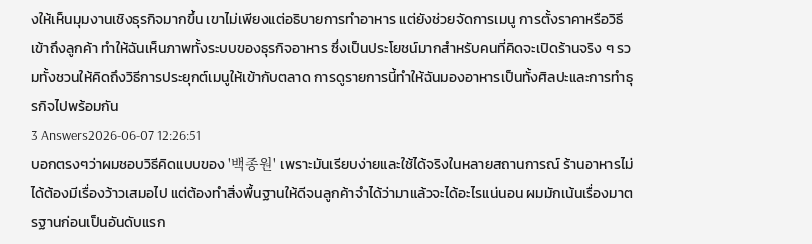งให้เห็นมุมงานเชิงธุรกิจมากขึ้น เขาไม่เพียงแต่อธิบายการทำอาหาร แต่ยังช่วยจัดการเมนู การตั้งราคาหรือวิธีเข้าถึงลูกค้า ทำให้ฉันเห็นภาพทั้งระบบของธุรกิจอาหาร ซึ่งเป็นประโยชน์มากสำหรับคนที่คิดจะเปิดร้านจริง ๆ รวมทั้งชวนให้คิดถึงวิธีการประยุกต์เมนูให้เข้ากับตลาด การดูรายการนี้ทำให้ฉันมองอาหารเป็นทั้งศิลปะและการทำธุรกิจไปพร้อมกัน
3 Answers2026-06-07 12:26:51
บอกตรงๆว่าผมชอบวิธีคิดแบบของ '백종원' เพราะมันเรียบง่ายและใช้ได้จริงในหลายสถานการณ์ ร้านอาหารไม่ได้ต้องมีเรื่องว้าวเสมอไป แต่ต้องทำสิ่งพื้นฐานให้ดีจนลูกค้าจำได้ว่ามาแล้วจะได้อะไรแน่นอน ผมมักเน้นเรื่องมาตรฐานก่อนเป็นอันดับแรก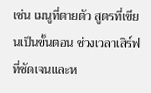เช่น เมนูที่ตายตัว สูตรที่เขียนเป็นขั้นตอน ช่วงเวลาเสิร์ฟที่ชัดเจนและห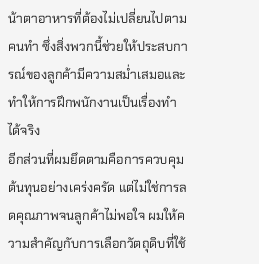น้าตาอาหารที่ต้องไม่เปลี่ยนไปตามคนทำ ซึ่งสิ่งพวกนี้ช่วยให้ประสบการณ์ของลูกค้ามีความสม่ำเสมอและทำให้การฝึกพนักงานเป็นเรื่องทำได้จริง
อีกส่วนที่ผมยึดตามคือการควบคุมต้นทุนอย่างเคร่งครัด แต่ไม่ใช่การลดคุณภาพจนลูกค้าไม่พอใจ ผมให้ความสำคัญกับการเลือกวัตถุดิบที่ใช้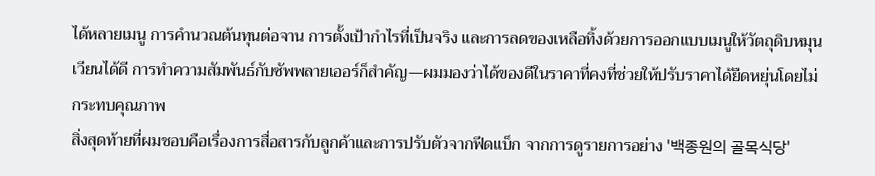ได้หลายเมนู การคำนวณต้นทุนต่อจาน การตั้งเป้ากำไรที่เป็นจริง และการลดของเหลือทิ้งด้วยการออกแบบเมนูให้วัตถุดิบหมุนเวียนได้ดี การทำความสัมพันธ์กับซัพพลายเออร์ก็สำคัญ—ผมมองว่าได้ของดีในราคาที่คงที่ช่วยให้ปรับราคาได้ยืดหยุ่นโดยไม่กระทบคุณภาพ
สิ่งสุดท้ายที่ผมชอบคือเรื่องการสื่อสารกับลูกค้าและการปรับตัวจากฟีดแบ็ก จากการดูรายการอย่าง '백종원의 골목식당'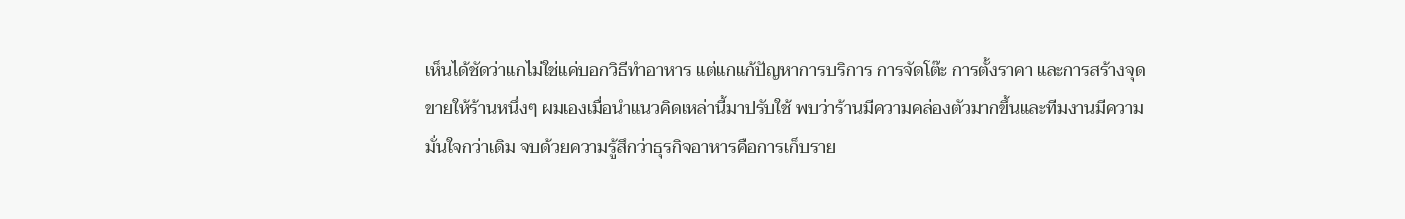เห็นได้ชัดว่าแกไม่ใช่แค่บอกวิธีทำอาหาร แต่แกแก้ปัญหาการบริการ การจัดโต๊ะ การตั้งราคา และการสร้างจุดขายให้ร้านหนึ่งๆ ผมเองเมื่อนำแนวคิดเหล่านี้มาปรับใช้ พบว่าร้านมีความคล่องตัวมากขึ้นและทีมงานมีความมั่นใจกว่าเดิม จบด้วยความรู้สึกว่าธุรกิจอาหารคือการเก็บราย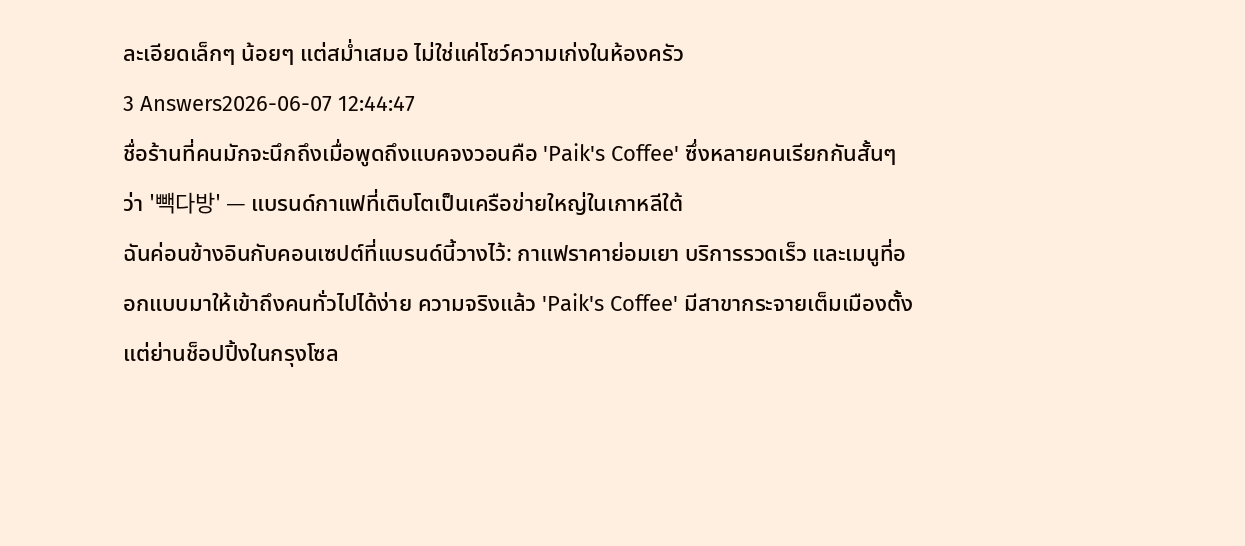ละเอียดเล็กๆ น้อยๆ แต่สม่ำเสมอ ไม่ใช่แค่โชว์ความเก่งในห้องครัว
3 Answers2026-06-07 12:44:47
ชื่อร้านที่คนมักจะนึกถึงเมื่อพูดถึงแบคจงวอนคือ 'Paik's Coffee' ซึ่งหลายคนเรียกกันสั้นๆ ว่า '빽다방' — แบรนด์กาแฟที่เติบโตเป็นเครือข่ายใหญ่ในเกาหลีใต้
ฉันค่อนข้างอินกับคอนเซปต์ที่แบรนด์นี้วางไว้: กาแฟราคาย่อมเยา บริการรวดเร็ว และเมนูที่ออกแบบมาให้เข้าถึงคนทั่วไปได้ง่าย ความจริงแล้ว 'Paik's Coffee' มีสาขากระจายเต็มเมืองตั้งแต่ย่านช็อปปิ้งในกรุงโซล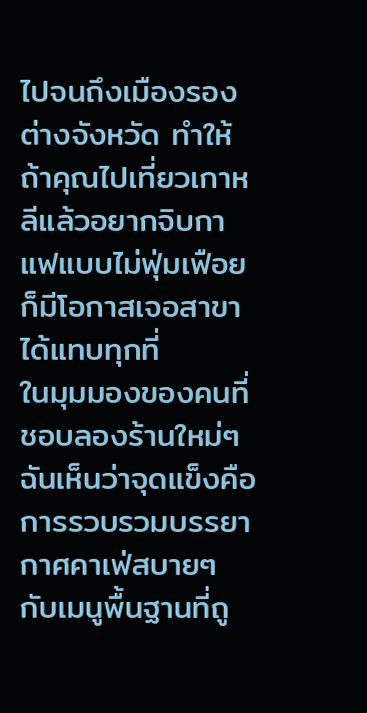ไปจนถึงเมืองรองต่างจังหวัด ทำให้ถ้าคุณไปเที่ยวเกาหลีแล้วอยากจิบกาแฟแบบไม่ฟุ่มเฟือย ก็มีโอกาสเจอสาขาได้แทบทุกที่
ในมุมมองของคนที่ชอบลองร้านใหม่ๆ ฉันเห็นว่าจุดแข็งคือการรวบรวมบรรยากาศคาเฟ่สบายๆ กับเมนูพื้นฐานที่ถู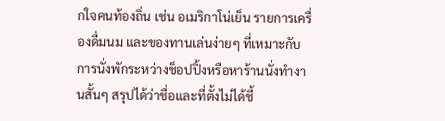กใจคนท้องถิ่น เช่น อเมริกาโน่เย็น รายการเครื่องดื่มนม และของทานเล่นง่ายๆ ที่เหมาะกับการนั่งพักระหว่างช็อปปิ้งหรือหาร้านนั่งทำงานสั้นๆ สรุปได้ว่าชื่อและที่ตั้งไม่ได้ชี้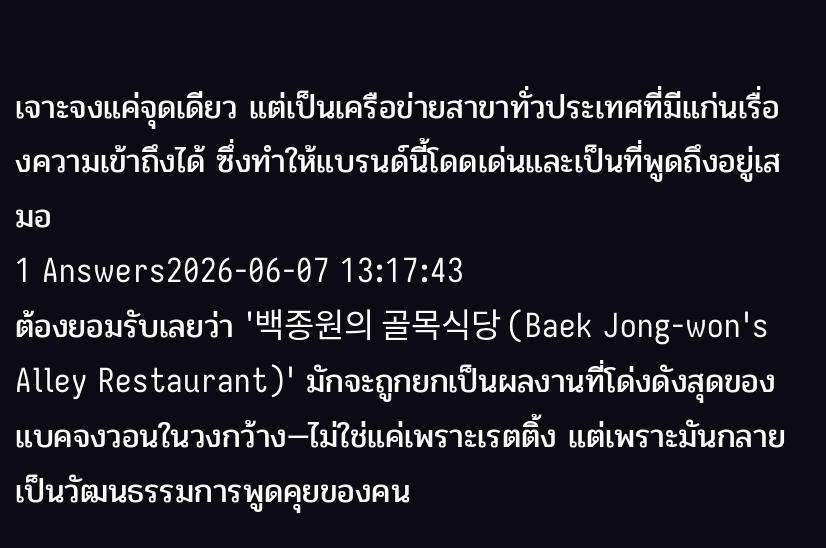เจาะจงแค่จุดเดียว แต่เป็นเครือข่ายสาขาทั่วประเทศที่มีแก่นเรื่องความเข้าถึงได้ ซึ่งทำให้แบรนด์นี้โดดเด่นและเป็นที่พูดถึงอยู่เสมอ
1 Answers2026-06-07 13:17:43
ต้องยอมรับเลยว่า '백종원의 골목식당 (Baek Jong-won's Alley Restaurant)' มักจะถูกยกเป็นผลงานที่โด่งดังสุดของแบคจงวอนในวงกว้าง—ไม่ใช่แค่เพราะเรตติ้ง แต่เพราะมันกลายเป็นวัฒนธรรมการพูดคุยของคน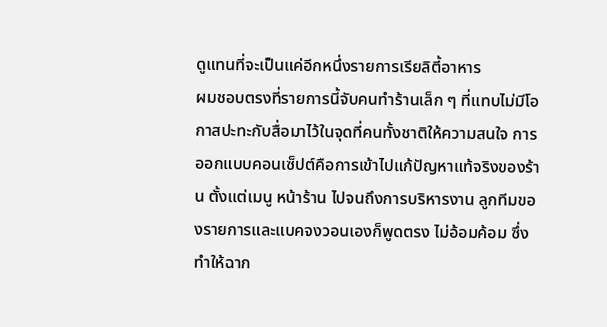ดูแทนที่จะเป็นแค่อีกหนึ่งรายการเรียลิตี้อาหาร
ผมชอบตรงที่รายการนี้จับคนทำร้านเล็ก ๆ ที่แทบไม่มีโอกาสปะทะกับสื่อมาไว้ในจุดที่คนทั้งชาติให้ความสนใจ การออกแบบคอนเซ็ปต์คือการเข้าไปแก้ปัญหาแท้จริงของร้าน ตั้งแต่เมนู หน้าร้าน ไปจนถึงการบริหารงาน ลูกทีมของรายการและแบคจงวอนเองก็พูดตรง ไม่อ้อมค้อม ซึ่งทำให้ฉาก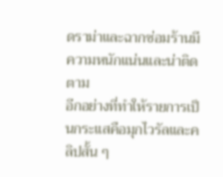ดราม่าและฉากซ่อมร้านมีความหนักแน่นและน่าติดตาม
อีกอย่างที่ทำให้รายการเป็นกระแสคือมุกไวรัลและคลิปสั้น ๆ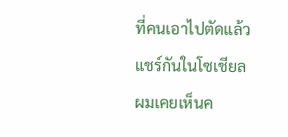ที่คนเอาไปตัดแล้วแชร์กันในโซเชียล ผมเคยเห็นค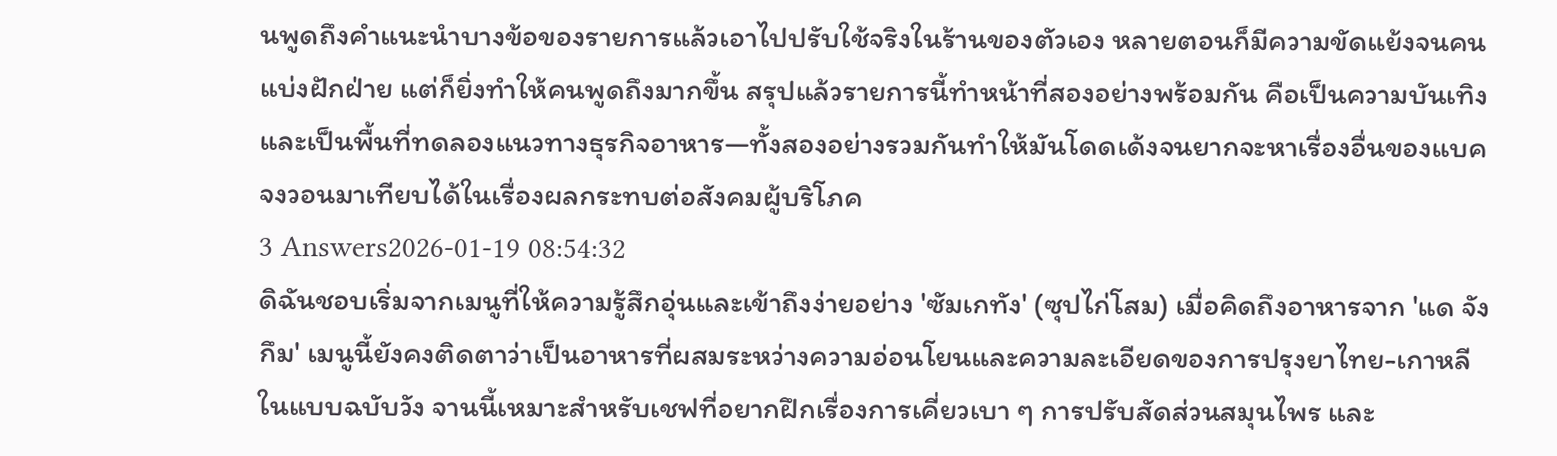นพูดถึงคำแนะนำบางข้อของรายการแล้วเอาไปปรับใช้จริงในร้านของตัวเอง หลายตอนก็มีความขัดแย้งจนคนแบ่งฝักฝ่าย แต่ก็ยิ่งทำให้คนพูดถึงมากขึ้น สรุปแล้วรายการนี้ทำหน้าที่สองอย่างพร้อมกัน คือเป็นความบันเทิงและเป็นพื้นที่ทดลองแนวทางธุรกิจอาหาร—ทั้งสองอย่างรวมกันทำให้มันโดดเด้งจนยากจะหาเรื่องอื่นของแบคจงวอนมาเทียบได้ในเรื่องผลกระทบต่อสังคมผู้บริโภค
3 Answers2026-01-19 08:54:32
ดิฉันชอบเริ่มจากเมนูที่ให้ความรู้สึกอุ่นและเข้าถึงง่ายอย่าง 'ซัมเกทัง' (ซุปไก่โสม) เมื่อคิดถึงอาหารจาก 'แด จังกึม' เมนูนี้ยังคงติดตาว่าเป็นอาหารที่ผสมระหว่างความอ่อนโยนและความละเอียดของการปรุงยาไทย-เกาหลีในแบบฉบับวัง จานนี้เหมาะสำหรับเชฟที่อยากฝึกเรื่องการเคี่ยวเบา ๆ การปรับสัดส่วนสมุนไพร และ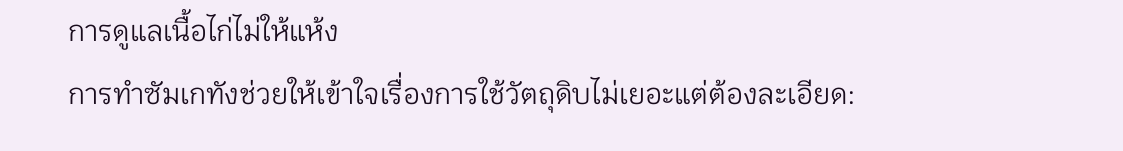การดูแลเนื้อไก่ไม่ให้แห้ง
การทำซัมเกทังช่วยให้เข้าใจเรื่องการใช้วัตถุดิบไม่เยอะแต่ต้องละเอียด: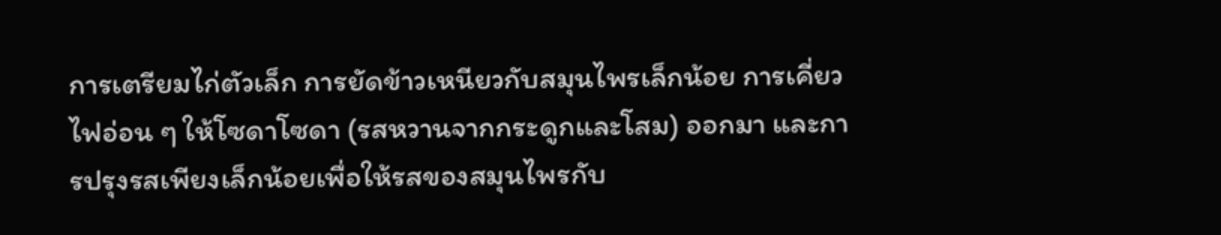การเตรียมไก่ตัวเล็ก การยัดข้าวเหนียวกับสมุนไพรเล็กน้อย การเคี่ยวไฟอ่อน ๆ ให้โซดาโซดา (รสหวานจากกระดูกและโสม) ออกมา และการปรุงรสเพียงเล็กน้อยเพื่อให้รสของสมุนไพรกับ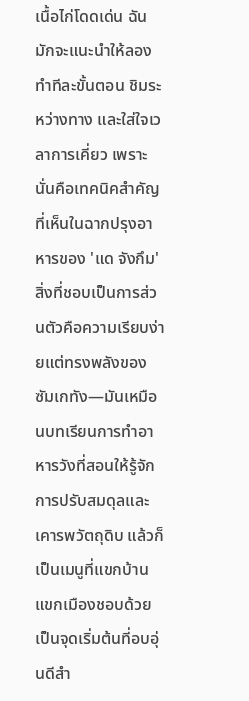เนื้อไก่โดดเด่น ฉันมักจะแนะนำให้ลองทำทีละขั้นตอน ชิมระหว่างทาง และใส่ใจเวลาการเคี่ยว เพราะนั่นคือเทคนิคสำคัญที่เห็นในฉากปรุงอาหารของ 'แด จังกึม'
สิ่งที่ชอบเป็นการส่วนตัวคือความเรียบง่ายแต่ทรงพลังของซัมเกทัง—มันเหมือนบทเรียนการทำอาหารวังที่สอนให้รู้จักการปรับสมดุลและเคารพวัตถุดิบ แล้วก็เป็นเมนูที่แขกบ้านแขกเมืองชอบด้วย เป็นจุดเริ่มต้นที่อบอุ่นดีสำ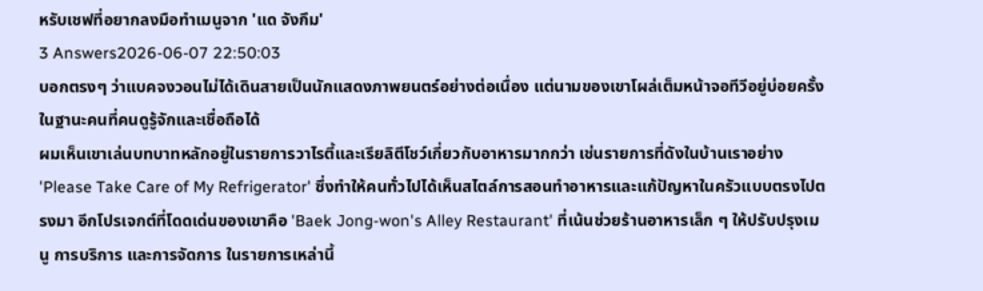หรับเชฟที่อยากลงมือทำเมนูจาก 'แด จังกึม'
3 Answers2026-06-07 22:50:03
บอกตรงๆ ว่าแบคจงวอนไม่ได้เดินสายเป็นนักแสดงภาพยนตร์อย่างต่อเนื่อง แต่นามของเขาโผล่เต็มหน้าจอทีวีอยู่บ่อยครั้งในฐานะคนที่คนดูรู้จักและเชื่อถือได้
ผมเห็นเขาเล่นบทบาทหลักอยู่ในรายการวาไรตี้และเรียลิตีโชว์เกี่ยวกับอาหารมากกว่า เช่นรายการที่ดังในบ้านเราอย่าง 'Please Take Care of My Refrigerator' ซึ่งทำให้คนทั่วไปได้เห็นสไตล์การสอนทำอาหารและแก้ปัญหาในครัวแบบตรงไปตรงมา อีกโปรเจกต์ที่โดดเด่นของเขาคือ 'Baek Jong-won's Alley Restaurant' ที่เน้นช่วยร้านอาหารเล็ก ๆ ให้ปรับปรุงเมนู การบริการ และการจัดการ ในรายการเหล่านี้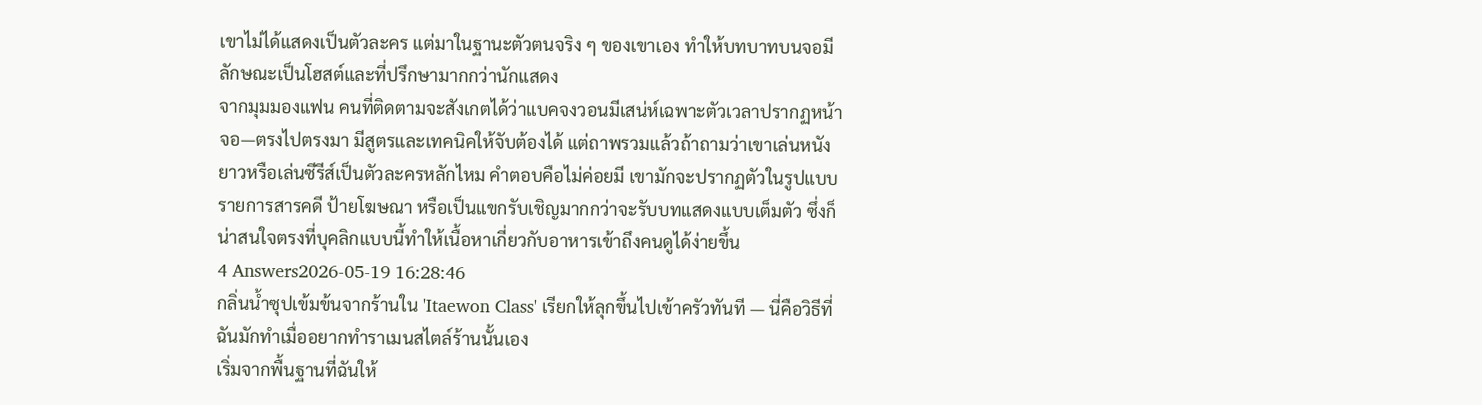เขาไม่ได้แสดงเป็นตัวละคร แต่มาในฐานะตัวตนจริง ๆ ของเขาเอง ทำให้บทบาทบนจอมีลักษณะเป็นโฮสต์และที่ปรึกษามากกว่านักแสดง
จากมุมมองแฟน คนที่ติดตามจะสังเกตได้ว่าแบคจงวอนมีเสน่ห์เฉพาะตัวเวลาปรากฏหน้าจอ—ตรงไปตรงมา มีสูตรและเทคนิคให้จับต้องได้ แต่ถาพรวมแล้วถ้าถามว่าเขาเล่นหนังยาวหรือเล่นซีรีส์เป็นตัวละครหลักไหม คำตอบคือไม่ค่อยมี เขามักจะปรากฏตัวในรูปแบบรายการสารคดี ป้ายโฆษณา หรือเป็นแขกรับเชิญมากกว่าจะรับบทแสดงแบบเต็มตัว ซึ่งก็น่าสนใจตรงที่บุคลิกแบบนี้ทำให้เนื้อหาเกี่ยวกับอาหารเข้าถึงคนดูได้ง่ายขึ้น
4 Answers2026-05-19 16:28:46
กลิ่นน้ำซุปเข้มข้นจากร้านใน 'Itaewon Class' เรียกให้ลุกขึ้นไปเข้าครัวทันที — นี่คือวิธีที่ฉันมักทำเมื่ออยากทำราเมนสไตล์ร้านนั้นเอง
เริ่มจากพื้นฐานที่ฉันให้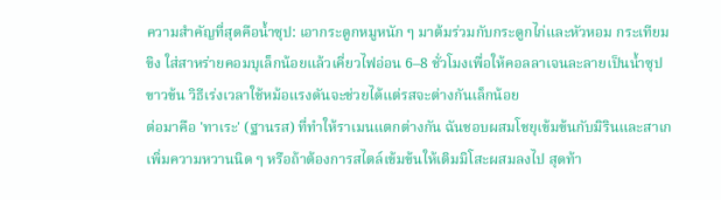ความสำคัญที่สุดคือน้ำซุป: เอากระดูกหมูหนัก ๆ มาต้มร่วมกับกระดูกไก่และหัวหอม กระเทียม ขิง ใส่สาหร่ายคอมบุเล็กน้อยแล้วเคี่ยวไฟอ่อน 6–8 ชั่วโมงเพื่อให้คอลลาเจนละลายเป็นน้ำซุปขาวข้น วิธีเร่งเวลาใช้หม้อแรงดันจะช่วยได้แต่รสจะต่างกันเล็กน้อย
ต่อมาคือ 'ทาเระ' (ฐานรส) ที่ทำให้ราเมนแตกต่างกัน ฉันชอบผสมโชยุเข้มข้นกับมิรินและสาเกเพิ่มความหวานนิด ๆ หรือถ้าต้องการสไตล์เข้มข้นให้เติมมิโสะผสมลงไป สุดท้า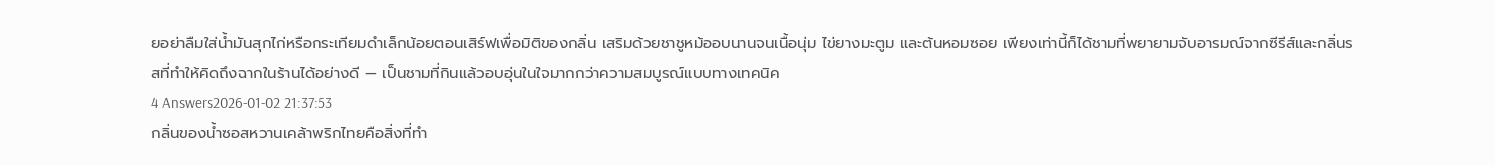ยอย่าลืมใส่น้ำมันสุกไก่หรือกระเทียมดำเล็กน้อยตอนเสิร์ฟเพื่อมิติของกลิ่น เสริมด้วยชาชูหม้ออบนานจนเนื้อนุ่ม ไข่ยางมะตูม และต้นหอมซอย เพียงเท่านี้ก็ได้ชามที่พยายามจับอารมณ์จากซีรีส์และกลิ่นรสที่ทำให้คิดถึงฉากในร้านได้อย่างดี — เป็นชามที่กินแล้วอบอุ่นในใจมากกว่าความสมบูรณ์แบบทางเทคนิค
4 Answers2026-01-02 21:37:53
กลิ่นของน้ำซอสหวานเคล้าพริกไทยคือสิ่งที่ทำ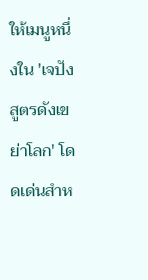ให้เมนูหนึ่งใน 'เจปัง สูตรดังเขย่าโลก' โดดเด่นสำห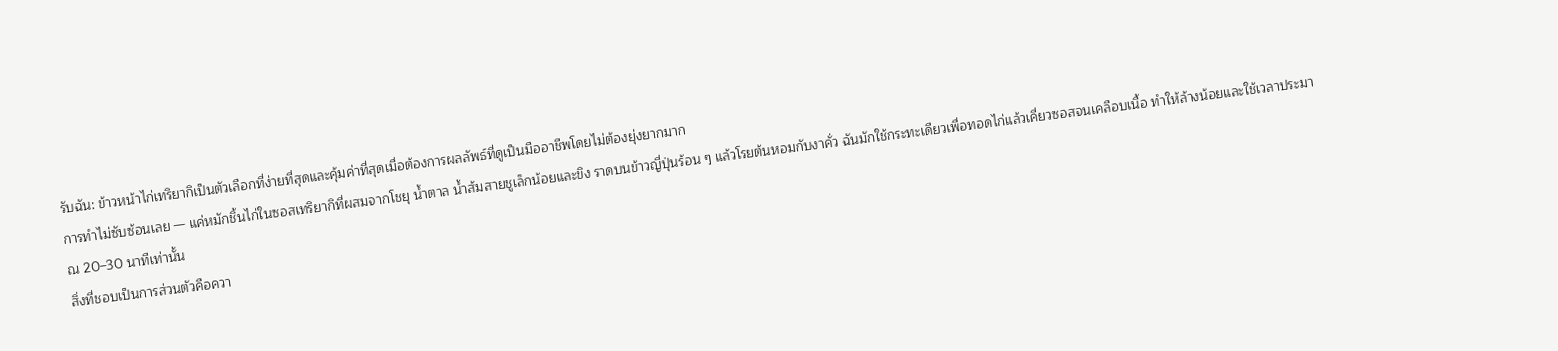รับฉัน: ข้าวหน้าไก่เทริยากิเป็นตัวเลือกที่ง่ายที่สุดและคุ้มค่าที่สุดเมื่อต้องการผลลัพธ์ที่ดูเป็นมืออาชีพโดยไม่ต้องยุ่งยากมาก
การทำไม่ซับซ้อนเลย — แค่หมักชิ้นไก่ในซอสเทริยากิที่ผสมจากโชยุ น้ำตาล น้ำส้มสายชูเล็กน้อยและขิง ราดบนข้าวญี่ปุ่นร้อน ๆ แล้วโรยต้นหอมกับงาคั่ว ฉันมักใช้กระทะเดียวเพื่อทอดไก่แล้วเคี่ยวซอสจนเคลือบเนื้อ ทำให้ล้างน้อยและใช้เวลาประมาณ 20–30 นาทีเท่านั้น
สิ่งที่ชอบเป็นการส่วนตัวคือควา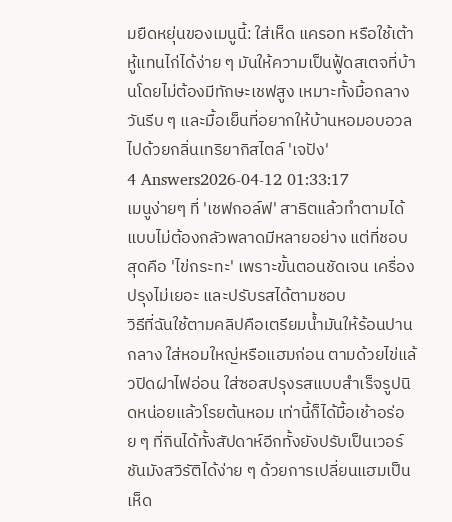มยืดหยุ่นของเมนูนี้: ใส่เห็ด แครอท หรือใช้เต้าหู้แทนไก่ได้ง่าย ๆ มันให้ความเป็นฟู้ดสเตจที่บ้านโดยไม่ต้องมีทักษะเชฟสูง เหมาะทั้งมื้อกลางวันรีบ ๆ และมื้อเย็นที่อยากให้บ้านหอมอบอวลไปด้วยกลิ่นเทริยากิสไตล์ 'เจปัง'
4 Answers2026-04-12 01:33:17
เมนูง่ายๆ ที่ 'เชฟกอล์ฟ' สาธิตแล้วทำตามได้แบบไม่ต้องกลัวพลาดมีหลายอย่าง แต่ที่ชอบสุดคือ 'ไข่กระทะ' เพราะขั้นตอนชัดเจน เครื่องปรุงไม่เยอะ และปรับรสได้ตามชอบ
วิธีที่ฉันใช้ตามคลิปคือเตรียมน้ำมันให้ร้อนปานกลาง ใส่หอมใหญ่หรือแฮมก่อน ตามด้วยไข่แล้วปิดฝาไฟอ่อน ใส่ซอสปรุงรสแบบสำเร็จรูปนิดหน่อยแล้วโรยต้นหอม เท่านี้ก็ได้มื้อเช้าอร่อย ๆ ที่กินได้ทั้งสัปดาห์อีกทั้งยังปรับเป็นเวอร์ชันมังสวิรัติได้ง่าย ๆ ด้วยการเปลี่ยนแฮมเป็นเห็ด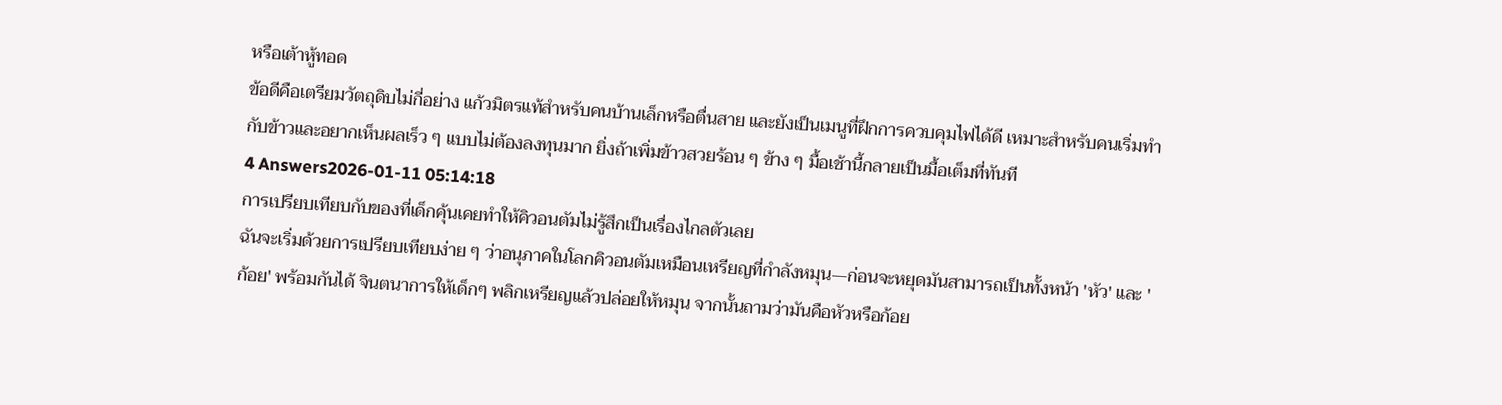หรือเต้าหู้ทอด
ข้อดีคือเตรียมวัตถุดิบไม่กี่อย่าง แก้วมิตรแท้สำหรับคนบ้านเล็กหรือตื่นสาย และยังเป็นเมนูที่ฝึกการควบคุมไฟได้ดี เหมาะสำหรับคนเริ่มทำกับข้าวและอยากเห็นผลเร็ว ๆ แบบไม่ต้องลงทุนมาก ยิ่งถ้าเพิ่มข้าวสวยร้อน ๆ ข้าง ๆ มื้อเช้านี้กลายเป็นมื้อเต็มที่ทันที
4 Answers2026-01-11 05:14:18
การเปรียบเทียบกับของที่เด็กคุ้นเคยทำให้คิวอนตัมไม่รู้สึกเป็นเรื่องไกลตัวเลย
ฉันจะเริ่มด้วยการเปรียบเทียบง่าย ๆ ว่าอนุภาคในโลกคิวอนตัมเหมือนเหรียญที่กำลังหมุน—ก่อนจะหยุดมันสามารถเป็นทั้งหน้า 'หัว' และ 'ก้อย' พร้อมกันได้ จินตนาการให้เด็กๆ พลิกเหรียญแล้วปล่อยให้หมุน จากนั้นถามว่ามันคือหัวหรือก้อย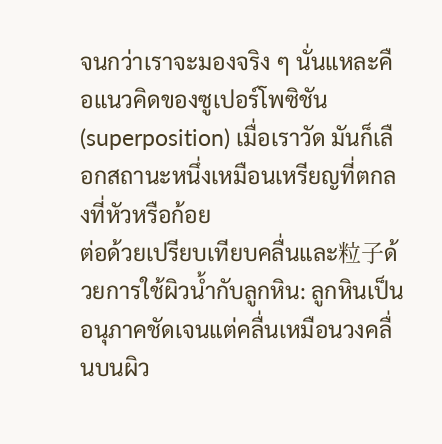จนกว่าเราจะมองจริง ๆ นั่นแหละคือแนวคิดของซูเปอร์โพซิชัน (superposition) เมื่อเราวัด มันก็เลือกสถานะหนึ่งเหมือนเหรียญที่ตกลงที่หัวหรือก้อย
ต่อด้วยเปรียบเทียบคลื่นและ粒子ด้วยการใช้ผิวน้ำกับลูกหิน: ลูกหินเป็นอนุภาคชัดเจนแต่คลื่นเหมือนวงคลื่นบนผิว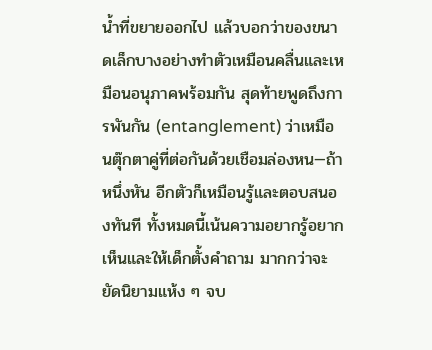น้ำที่ขยายออกไป แล้วบอกว่าของขนาดเล็กบางอย่างทำตัวเหมือนคลื่นและเหมือนอนุภาคพร้อมกัน สุดท้ายพูดถึงการพันกัน (entanglement) ว่าเหมือนตุ๊กตาคู่ที่ต่อกันด้วยเชือมล่องหน—ถ้าหนึ่งหัน อีกตัวก็เหมือนรู้และตอบสนองทันที ทั้งหมดนี้เน้นความอยากรู้อยากเห็นและให้เด็กตั้งคำถาม มากกว่าจะยัดนิยามแห้ง ๆ จบ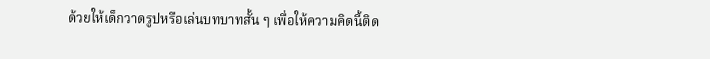ด้วยให้เด็กวาดรูปหรือเล่นบทบาทสั้น ๆ เพื่อให้ความคิดนี้ติด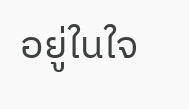อยู่ในใจ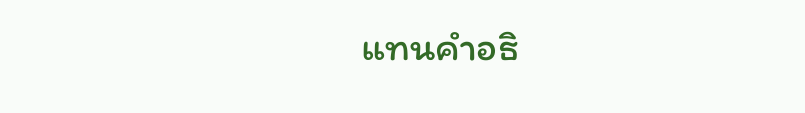แทนคำอธิ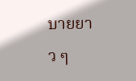บายยาว ๆ